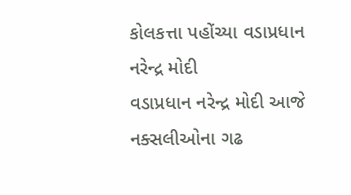કોલકત્તા પહોંચ્યા વડાપ્રધાન નરેન્દ્ર મોદી
વડાપ્રધાન નરેન્દ્ર મોદી આજે નક્સલીઓના ગઢ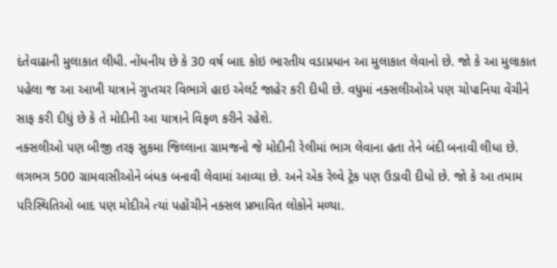દંતેવાઢાની મુલાકાત લીધી. નોંધનીય છે કે 30 વર્ષ બાદ કોઇ ભારતીય વડાપ્રધાન આ મુલાકાત લેવાનો છે. જો કે આ મુલાકાત પહેલા જ આ આખી યાત્રાને ગુપ્તચર વિભાગે હાઇ એલર્ટ જાહેર કરી દીધી છે. વધુમાં નક્સલીઓએ પણ ચોપાનિયા વેંચીને સાફ કરી દીધું છે કે તે મોદીની આ યાત્રાને વિફળ કરીને રહેશે.
નક્સલીઓ પણ બીજી તરફ સુકમા જિલ્લાના ગ્રામજનો જે મોદીની રેલીમાં ભાગ લેવાના હતા તેને બંદી બનાવી લીધા છે. લગભગ 500 ગ્રામવાસીઓને બંધક બનાવી લેવામાં આવ્યા છે. અને એક રેલ્વે ટ્રેક પણ ઉડાવી દીધો છે. જો કે આ તમામ પરિસ્થિતિઓ બાદ પણ મોદીએ ત્યાં પહોંચીને નક્સલ પ્રભાવિત લોકોને મળ્યા.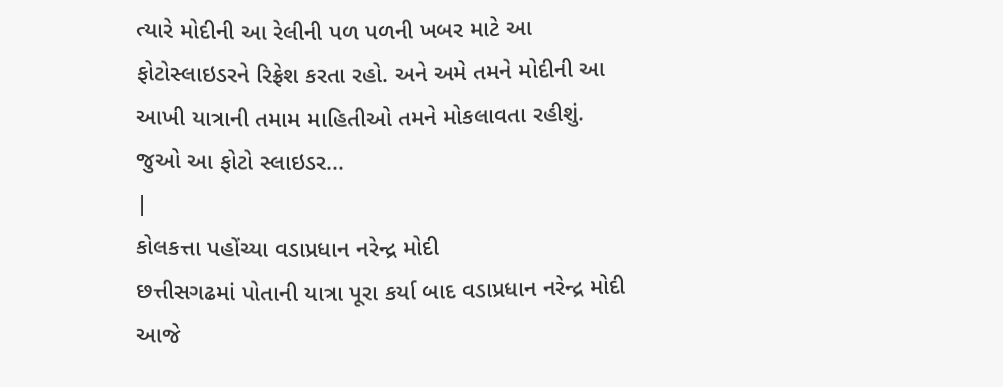ત્યારે મોદીની આ રેલીની પળ પળની ખબર માટે આ ફોટોસ્લાઇડરને રિફ્રેશ કરતા રહો. અને અમે તમને મોદીની આ આખી યાત્રાની તમામ માહિતીઓ તમને મોકલાવતા રહીશું. જુઓ આ ફોટો સ્લાઇડર...
|
કોલકત્તા પહોંચ્યા વડાપ્રધાન નરેન્દ્ર મોદી
છત્તીસગઢમાં પોતાની યાત્રા પૂરા કર્યા બાદ વડાપ્રધાન નરેન્દ્ર મોદી આજે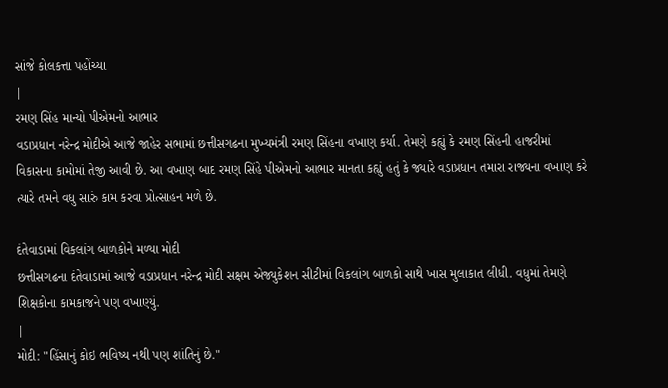સાંજે કોલકત્તા પહોંચ્યા
|
રમણ સિંહ માન્યો પીએમનો આભાર
વડાપ્રધાન નરેન્દ્ર મોદીએ આજે જાહેર સભામાં છત્તીસગઢના મુખ્યમંત્રી રમણ સિંહના વખાણ કર્યા. તેમણે કહ્યું કે રમણ સિંહની હાજરીમાં વિકાસના કામોમાં તેજી આવી છે. આ વખાણ બાદ રમણ સિંહે પીએમનો આભાર માનતા કહ્યું હતું કે જ્યારે વડાપ્રધાન તમારા રાજ્યના વખાણ કરે ત્યારે તમને વધુ સારું કામ કરવા પ્રોત્સાહન મળે છે.

દંતેવાડામાં વિકલાંગ બાળકોને મળ્યા મોદી
છત્તીસગઢના દંતેવાડામાં આજે વડાપ્રધાન નરેન્દ્ર મોદી સક્ષમ એજ્યુકેશન સીટીમાં વિકલાંગ બાળકો સાથે ખાસ મુલાકાત લીધી. વધુમાં તેમણે શિક્ષકોના કામકાજને પણ વખાણ્યું.
|
મોદી: "હિંસાનું કોઇ ભવિષ્ય નથી પણ શાંતિનું છે."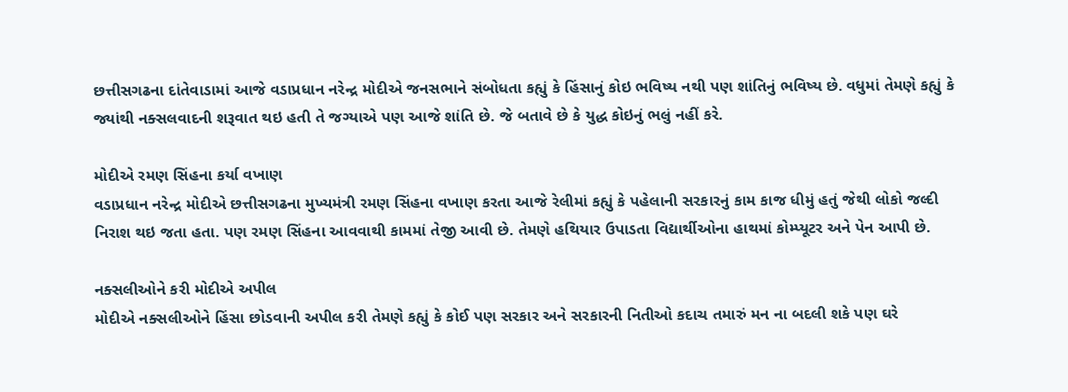છત્તીસગઢના દાંતેવાડામાં આજે વડાપ્રધાન નરેન્દ્ર મોદીએ જનસભાને સંબોધતા કહ્યું કે હિંસાનું કોઇ ભવિષ્ય નથી પણ શાંતિનું ભવિષ્ય છે. વધુમાં તેમણે કહ્યું કે જ્યાંથી નક્સલવાદની શરૂવાત થઇ હતી તે જગ્યાએ પણ આજે શાંતિ છે. જે બતાવે છે કે યુદ્ધ કોઇનું ભલું નહીં કરે.

મોદીએ રમણ સિંહના કર્યા વખાણ
વડાપ્રધાન નરેન્દ્ર મોદીએ છત્તીસગઢના મુખ્યમંત્રી રમણ સિંહના વખાણ કરતા આજે રેલીમાં કહ્યું કે પહેલાની સરકારનું કામ કાજ ધીમું હતું જેથી લોકો જલ્દી નિરાશ થઇ જતા હતા. પણ રમણ સિંહના આવવાથી કામમાં તેજી આવી છે. તેમણે હથિયાર ઉપાડતા વિદ્યાર્થીઓના હાથમાં કોમ્પ્યૂટર અને પેન આપી છે.

નક્સલીઓને કરી મોદીએ અપીલ
મોદીએ નક્સલીઓને હિંસા છોડવાની અપીલ કરી તેમણે કહ્યું કે કોઈ પણ સરકાર અને સરકારની નિતીઓ કદાચ તમારું મન ના બદલી શકે પણ ઘરે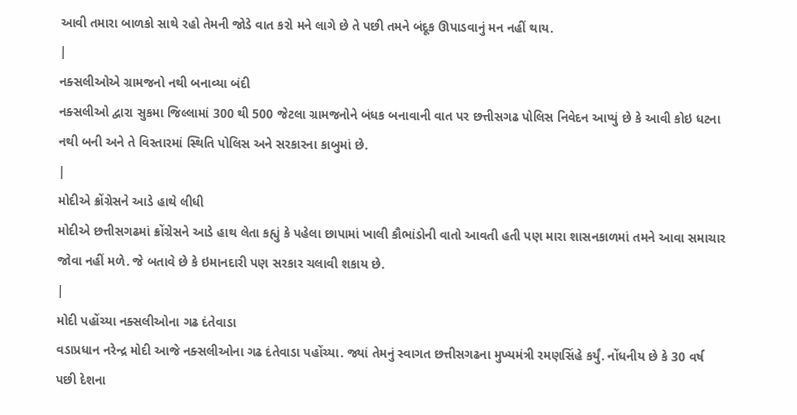આવી તમારા બાળકો સાથે રહો તેમની જોડે વાત કરો મને લાગે છે તે પછી તમને બંદૂક ઊપાડવાનું મન નહીં થાય.
|
નક્સલીઓએ ગ્રામજનો નથી બનાવ્યા બંદી
નક્સલીઓ દ્વારા સુકમા જિલ્લામાં 300 થી 500 જેટલા ગ્રામજનોને બંધક બનાવાની વાત પર છત્તીસગઢ પોલિસ નિવેદન આપ્યું છે કે આવી કોઇ ધટના નથી બની અને તે વિસ્તારમાં સ્થિતિ પોલિસ અને સરકારના કાબુમાં છે.
|
મોદીએ ક્રોંગ્રેસને આડે હાથે લીધી
મોદીએ છત્તીસગઢમાં ક્રોંગ્રેસને આડે હાથ લેતા કહ્યું કે પહેલા છાપામાં ખાલી કૌભાંડોની વાતો આવતી હતી પણ મારા શાસનકાળમાં તમને આવા સમાચાર જોવા નહીં મળે. જે બતાવે છે કે ઇમાનદારી પણ સરકાર ચલાવી શકાય છે.
|
મોદી પહોંચ્યા નક્સલીઓના ગઢ દંતેવાડા
વડાપ્રધાન નરેન્દ્ર મોદી આજે નક્સલીઓના ગઢ દંતેવાડા પહોંચ્યા. જ્યાં તેમનું સ્વાગત છત્તીસગઢના મુખ્યમંત્રી રમણસિંહે કર્યું. નોંધનીય છે કે 30 વર્ષ પછી દેશના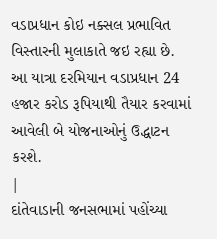વડાપ્રધાન કોઇ નક્સલ પ્રભાવિત વિસ્તારની મુલાકાતે જઇ રહ્યા છે. આ યાત્રા દરમિયાન વડાપ્રધાન 24 હજાર કરોડ રૂપિયાથી તૈયાર કરવામાં આવેલી બે યોજનાઓનું ઉદ્ધાટન કરશે.
|
દાંતેવાડાની જનસભામાં પહોંચ્યા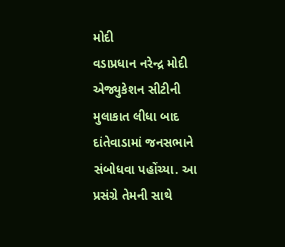મોદી
વડાપ્રધાન નરેન્દ્ર મોદી એજ્યુકેશન સીટીની મુલાકાત લીધા બાદ દાંતેવાડામાં જનસભાને સંબોધવા પહોંચ્યા. આ પ્રસંગ્રે તેમની સાથે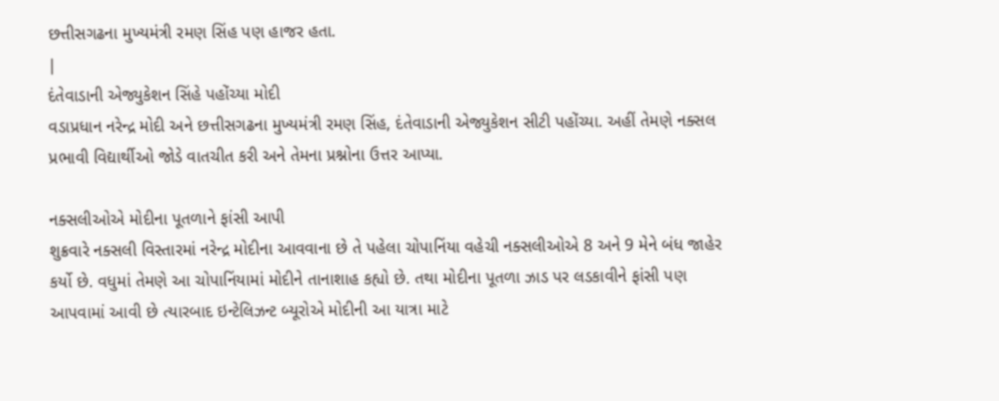છત્તીસગઢના મુખ્યમંત્રી રમણ સિંહ પણ હાજર હતા.
|
દંતેવાડાની એજ્યુકેશન સિંહે પહોંચ્યા મોદી
વડાપ્રધાન નરેન્દ્ર મોદી અને છત્તીસગઢના મુખ્યમંત્રી રમણ સિંહ, દંતેવાડાની એજ્યુકેશન સીટી પહોંચ્યા. અહીં તેમણે નક્સલ પ્રભાવી વિદ્યાર્થીઓ જોડે વાતચીત કરી અને તેમના પ્રશ્નોના ઉત્તર આપ્યા.

નક્સલીઓએ મોદીના પૂતળાને ફાંસી આપી
શુક્રવારે નક્સલી વિસ્તારમાં નરેન્દ્ર મોદીના આવવાના છે તે પહેલા ચોપાનિંયા વહેચી નક્સલીઓએ 8 અને 9 મેને બંધ જાહેર કર્યો છે. વધુમાં તેમણે આ ચોપાનિંયામાં મોદીને તાનાશાહ કહ્યો છે. તથા મોદીના પૂતળા ઝાડ પર લડકાવીને ફાંસી પણ આપવામાં આવી છે ત્યારબાદ ઇન્ટેલિઝન્ટ બ્યૂરોએ મોદીની આ યાત્રા માટે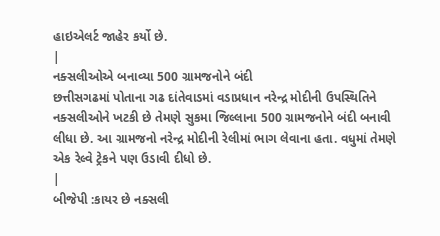હાઇએલર્ટ જાહેર કર્યો છે.
|
નક્સલીઓએ બનાવ્યા 500 ગ્રામજનોને બંદી
છત્તીસગઢમાં પોતાના ગઢ દાંતેવાડમાં વડાપ્રધાન નરેન્દ્ર મોદીની ઉપસ્થિતિને નક્સલીઓને ખટકી છે તેમણે સુકમા જિલ્લાના 500 ગ્રામજનોને બંદી બનાવી લીધા છે. આ ગ્રામજનો નરેન્દ્ર મોદીની રેલીમાં ભાગ લેવાના હતા. વધુમાં તેમણે એક રેલ્વે ટ્રેકને પણ ઉડાવી દીધો છે.
|
બીજેપી :કાયર છે નક્સલી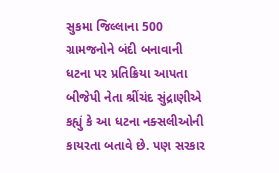સુકમા જિલ્લાના 500 ગ્રામજનોને બંદી બનાવાની ધટના પર પ્રતિક્રિયા આપતા બીજેપી નેતા શ્રીંચંદ સુંદ્રાણીએ કહ્યું કે આ ધટના નક્સલીઓની કાયરતા બતાવે છે. પણ સરકાર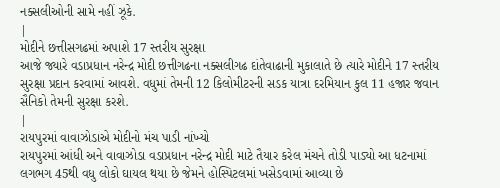નક્સલીઓની સામે નહીં ઝૂકે.
|
મોદીને છત્તીસગઢમાં અપાશે 17 સ્તરીય સુરક્ષા
આજે જ્યારે વડાપ્રધાન નરેન્દ્ર મોદી છત્તીગઢના નક્સલીગઢ દાંતેવાઢાની મુકાલાતે છે ત્યારે મોદીને 17 સ્તરીય સુરક્ષા પ્રદાન કરવામાં આવશે. વધુમાં તેમની 12 કિલોમીટરની સડક યાત્રા દરમિયાન કુલ 11 હજાર જવાન સૈનિકો તેમની સુરક્ષા કરશે.
|
રાયપુરમાં વાવાઝોડાએ મોદીનો મંચ પાડી નાંખ્યો
રાયપુરમાં આંધી અને વાવાઝોડા વડાપ્રધાન નરેન્દ્ર મોદી માટે તૈયાર કરેલ મંચને તોડી પાડ્યો આ ધટનામાં લગભગ 45થી વધુ લોકો ઘાયલ થયા છે જેમને હોસ્પિટલમાં ખસેડવામાં આવ્યા છે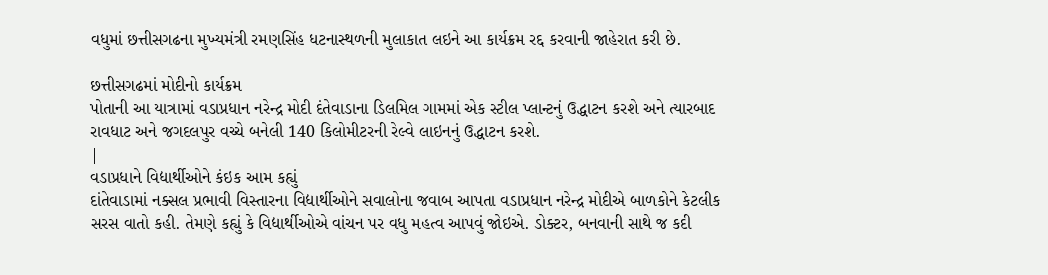વધુમાં છત્તીસગઢના મુખ્યમંત્રી રમણસિંહ ધટનાસ્થળની મુલાકાત લઇને આ કાર્યક્રમ રદ્દ કરવાની જાહેરાત કરી છે.

છત્તીસગઢમાં મોદીનો કાર્યક્રમ
પોતાની આ યાત્રામાં વડાપ્રધાન નરેન્દ્ર મોદી દંતેવાડાના ડિલમિલ ગામમાં એક સ્ટીલ પ્લાન્ટનું ઉદ્ધાટન કરશે અને ત્યારબાદ રાવધાટ અને જગદલપુર વચ્ચે બનેલી 140 કિલોમીટરની રેલ્વે લાઇનનું ઉદ્ધાટન કરશે.
|
વડાપ્રધાને વિદ્યાર્થીઓને કંઇક આમ કહ્યું
દાંતેવાડામાં નક્સલ પ્રભાવી વિસ્તારના વિદ્યાર્થીઓને સવાલોના જવાબ આપતા વડાપ્રધાન નરેન્દ્ર મોદીએ બાળકોને કેટલીક સરસ વાતો કહી. તેમણે કહ્યું કે વિદ્યાર્થીઓએ વાંચન પર વધુ મહત્વ આપવું જોઇએ. ડોક્ટર, બનવાની સાથે જ કદી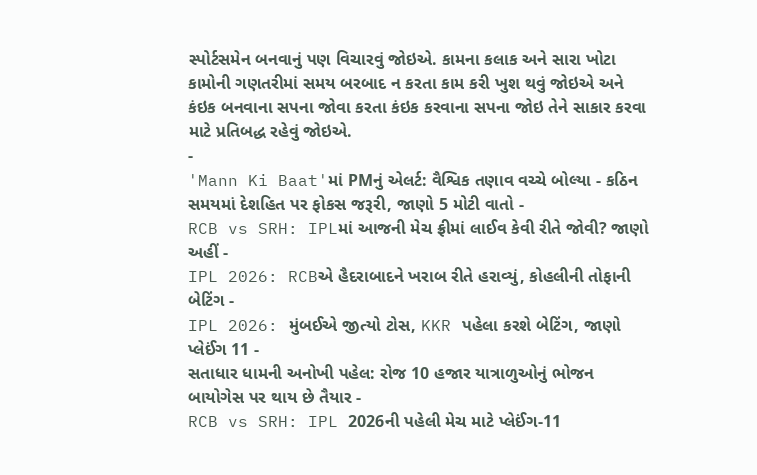સ્પોર્ટસમેન બનવાનું પણ વિચારવું જોઇએ. કામના કલાક અને સારા ખોટા કામોની ગણતરીમાં સમય બરબાદ ન કરતા કામ કરી ખુશ થવું જોઇએ અને કંઇક બનવાના સપના જોવા કરતા કંઇક કરવાના સપના જોઇ તેને સાકાર કરવા માટે પ્રતિબદ્ધ રહેવું જોઇએ.
-
'Mann Ki Baat'માં PMનું એલર્ટ: વૈશ્વિક તણાવ વચ્ચે બોલ્યા - કઠિન સમયમાં દેશહિત પર ફોકસ જરૂરી, જાણો 5 મોટી વાતો -
RCB vs SRH: IPLમાં આજની મેચ ફ્રીમાં લાઈવ કેવી રીતે જોવી? જાણો અહીં -
IPL 2026: RCBએ હૈદરાબાદને ખરાબ રીતે હરાવ્યું, કોહલીની તોફાની બેટિંગ -
IPL 2026: મુંબઈએ જીત્યો ટોસ, KKR પહેલા કરશે બેટિંગ, જાણો પ્લેઈંગ 11 -
સતાધાર ધામની અનોખી પહેલ: રોજ 10 હજાર યાત્રાળુઓનું ભોજન બાયોગેસ પર થાય છે તૈયાર -
RCB vs SRH: IPL 2026ની પહેલી મેચ માટે પ્લેઈંગ-11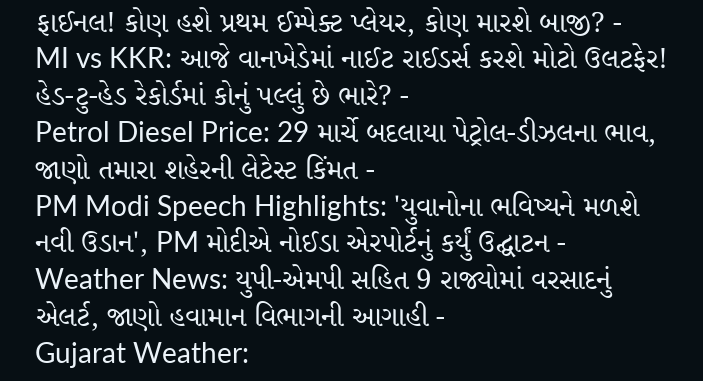ફાઈનલ! કોણ હશે પ્રથમ ઈમ્પેક્ટ પ્લેયર, કોણ મારશે બાજી? -
MI vs KKR: આજે વાનખેડેમાં નાઈટ રાઈડર્સ કરશે મોટો ઉલટફેર! હેડ-ટુ-હેડ રેકોર્ડમાં કોનું પલ્લું છે ભારે? -
Petrol Diesel Price: 29 માર્ચે બદલાયા પેટ્રોલ-ડીઝલના ભાવ, જાણો તમારા શહેરની લેટેસ્ટ કિંમત -
PM Modi Speech Highlights: 'યુવાનોના ભવિષ્યને મળશે નવી ઉડાન', PM મોદીએ નોઈડા એરપોર્ટનું કર્યું ઉદ્ઘાટન -
Weather News: યુપી-એમપી સહિત 9 રાજ્યોમાં વરસાદનું એલર્ટ, જાણો હવામાન વિભાગની આગાહી -
Gujarat Weather: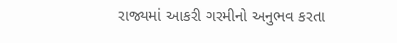રાજ્યમાં આકરી ગરમીનો અનુભવ કરતા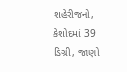શહેરીજનો, કેશોદમાં 39 ડિગ્રી, જાણો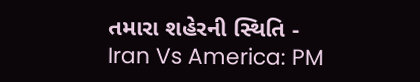તમારા શહેરની સ્થિતિ -
Iran Vs America: PM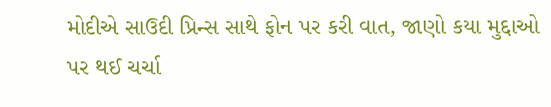મોદીએ સાઉદી પ્રિન્સ સાથે ફોન પર કરી વાત, જાણો કયા મુદ્દાઓ પર થઈ ચર્ચા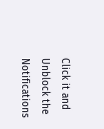Click it and Unblock the Notifications